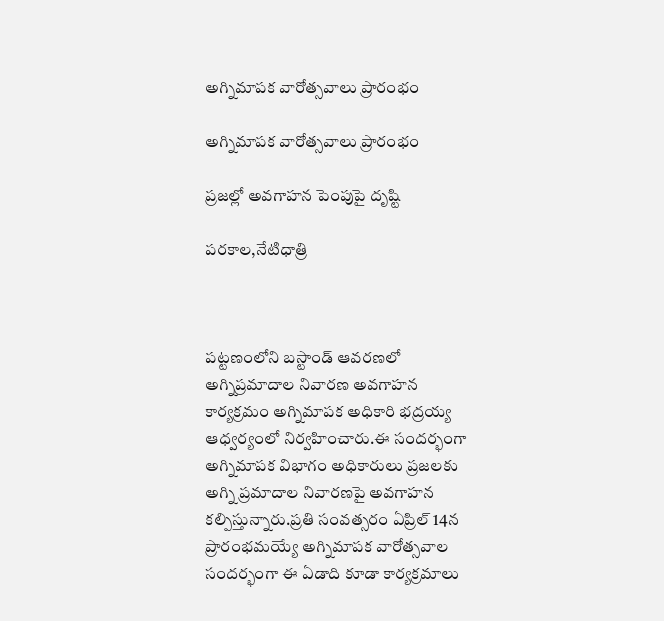అగ్నిమాపక వారోత్సవాలు ప్రారంభం

అగ్నిమాపక వారోత్సవాలు ప్రారంభం

ప్రజల్లో అవగాహన పెంపుపై దృష్టి

పరకాల,నేటిధాత్రి



పట్టణంలోని బస్టాండ్ ఆవరణలో అగ్నిప్రమాదాల నివారణ అవగాహన కార్యక్రమం అగ్నిమాపక అధికారి భద్రయ్య ఆధ్వర్యంలో నిర్వహించారు.ఈ సందర్భంగా అగ్నిమాపక విభాగం అధికారులు ప్రజలకు అగ్ని ప్రమాదాల నివారణపై అవగాహన కల్పిస్తున్నారు.ప్రతి సంవత్సరం ఏప్రిల్ 14న ప్రారంభమయ్యే అగ్నిమాపక వారోత్సవాల సందర్భంగా ఈ ఏడాది కూడా కార్యక్రమాలు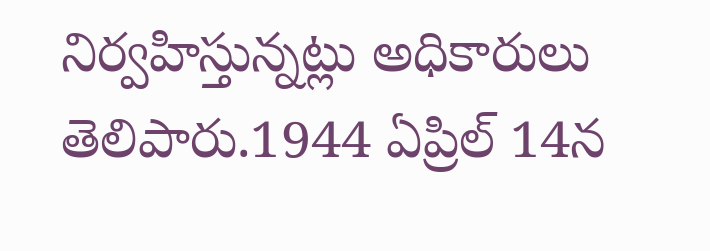నిర్వహిస్తున్నట్లు అధికారులు తెలిపారు.1944 ఏప్రిల్ 14న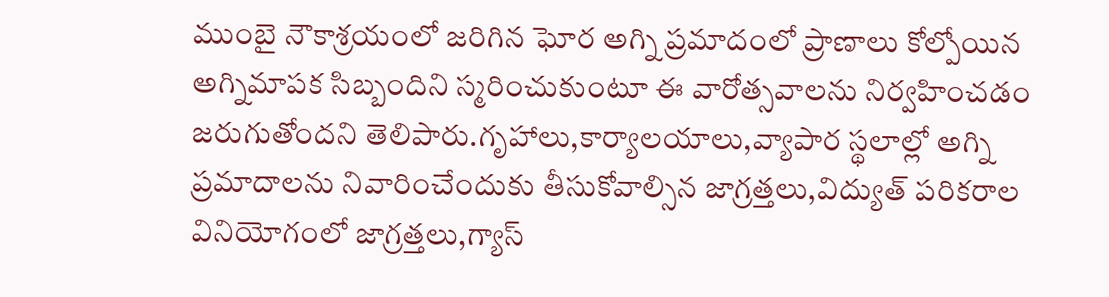ముంబై నౌకాశ్రయంలో జరిగిన ఘోర అగ్ని ప్రమాదంలో ప్రాణాలు కోల్పోయిన అగ్నిమాపక సిబ్బందిని స్మరించుకుంటూ ఈ వారోత్సవాలను నిర్వహించడం జరుగుతోందని తెలిపారు.గృహాలు,కార్యాలయాలు,వ్యాపార స్థలాల్లో అగ్ని ప్రమాదాలను నివారించేందుకు తీసుకోవాల్సిన జాగ్రత్తలు,విద్యుత్ పరికరాల వినియోగంలో జాగ్రత్తలు,గ్యాస్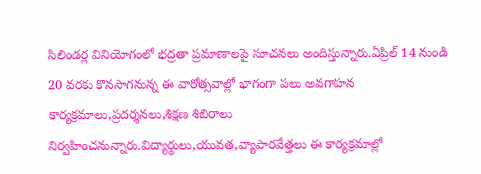సిలిండర్ల వినియోగంలో భద్రతా ప్రమాణాలపై సూచనలు అందిస్తున్నారు.ఏప్రిల్ 14 నుండి 20 వరకు కొనసాగనున్న ఈ వారోత్సవాల్లో భాగంగా పలు అవగాహన కార్యక్రమాలు,ప్రదర్శనలు,శిక్షణ శిబిరాలు నిర్వహించనున్నారు.విద్యార్థులు,యువత,వ్యాపారవేత్తలు ఈ కార్యక్రమాల్లో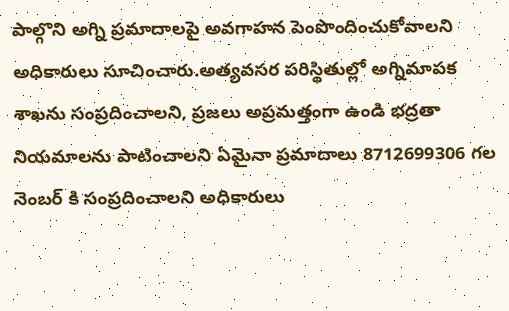పాల్గొని అగ్ని ప్రమాదాలపై అవగాహన పెంపొందించుకోవాలని అధికారులు సూచించారు.అత్యవసర పరిస్థితుల్లో అగ్నిమాపక శాఖను సంప్రదించాలని, ప్రజలు అప్రమత్తంగా ఉండి భద్రతా నియమాలను పాటించాలని ఏమైనా ప్రమాదాలు 8712699306 గల నెంబర్ కి సంప్రదించాలని అధికారులు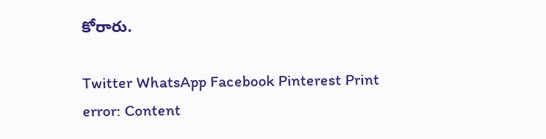కోరారు.

Twitter WhatsApp Facebook Pinterest Print
error: Content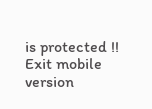is protected !!
Exit mobile version